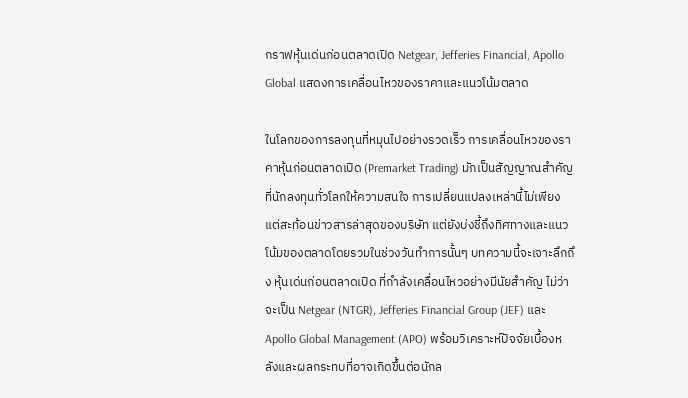กราฟหุ้นเด่นก่อนตลาดเปิด Netgear, Jefferies Financial, Apollo Global แสดงการเคลื่อนไหวของราคาและแนวโน้มตลาด

ในโลกของการลงทุนที่หมุนไปอย่างรวดเร็ว การเคลื่อนไหวของราคาหุ้นก่อนตลาดเปิด (Premarket Trading) มักเป็นสัญญาณสำคัญที่นักลงทุนทั่วโลกให้ความสนใจ การเปลี่ยนแปลงเหล่านี้ไม่เพียงแต่สะท้อนข่าวสารล่าสุดของบริษัท แต่ยังบ่งชี้ถึงทิศทางและแนวโน้มของตลาดโดยรวมในช่วงวันทำการนั้นๆ บทความนี้จะเจาะลึกถึง หุ้นเด่นก่อนตลาดเปิด ที่กำลังเคลื่อนไหวอย่างมีนัยสำคัญ ไม่ว่าจะเป็น Netgear (NTGR), Jefferies Financial Group (JEF) และ Apollo Global Management (APO) พร้อมวิเคราะห์ปัจจัยเบื้องหลังและผลกระทบที่อาจเกิดขึ้นต่อนักล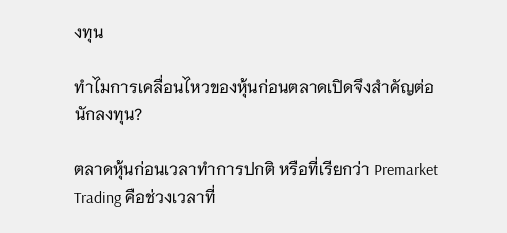งทุน

ทำไมการเคลื่อนไหวของหุ้นก่อนตลาดเปิดจึงสำคัญต่อนักลงทุน?

ตลาดหุ้นก่อนเวลาทำการปกติ หรือที่เรียกว่า Premarket Trading คือช่วงเวลาที่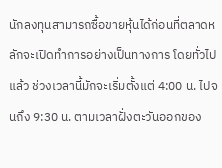นักลงทุนสามารถซื้อขายหุ้นได้ก่อนที่ตลาดหลักจะเปิดทำการอย่างเป็นทางการ โดยทั่วไปแล้ว ช่วงเวลานี้มักจะเริ่มตั้งแต่ 4:00 น. ไปจนถึง 9:30 น. ตามเวลาฝั่งตะวันออกของ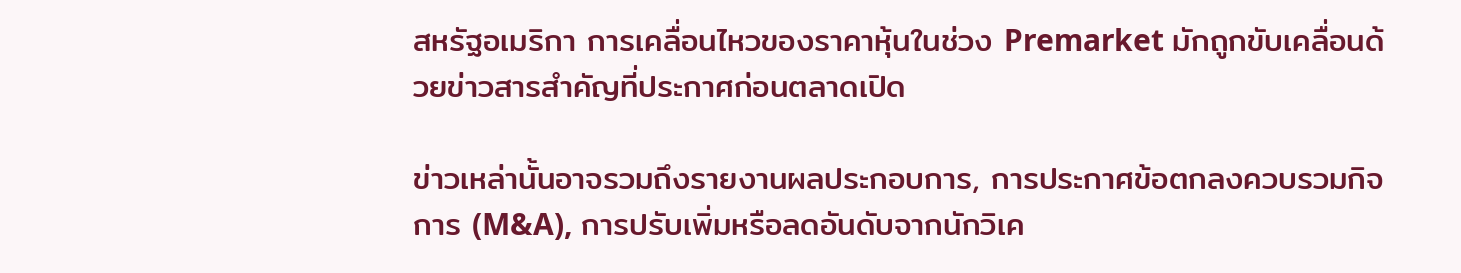สหรัฐอเมริกา การเคลื่อนไหวของราคาหุ้นในช่วง Premarket มักถูกขับเคลื่อนด้วยข่าวสารสำคัญที่ประกาศก่อนตลาดเปิด

ข่าวเหล่านั้นอาจรวมถึงรายงานผลประกอบการ, การประกาศข้อตกลงควบรวมกิจการ (M&A), การปรับเพิ่มหรือลดอันดับจากนักวิเค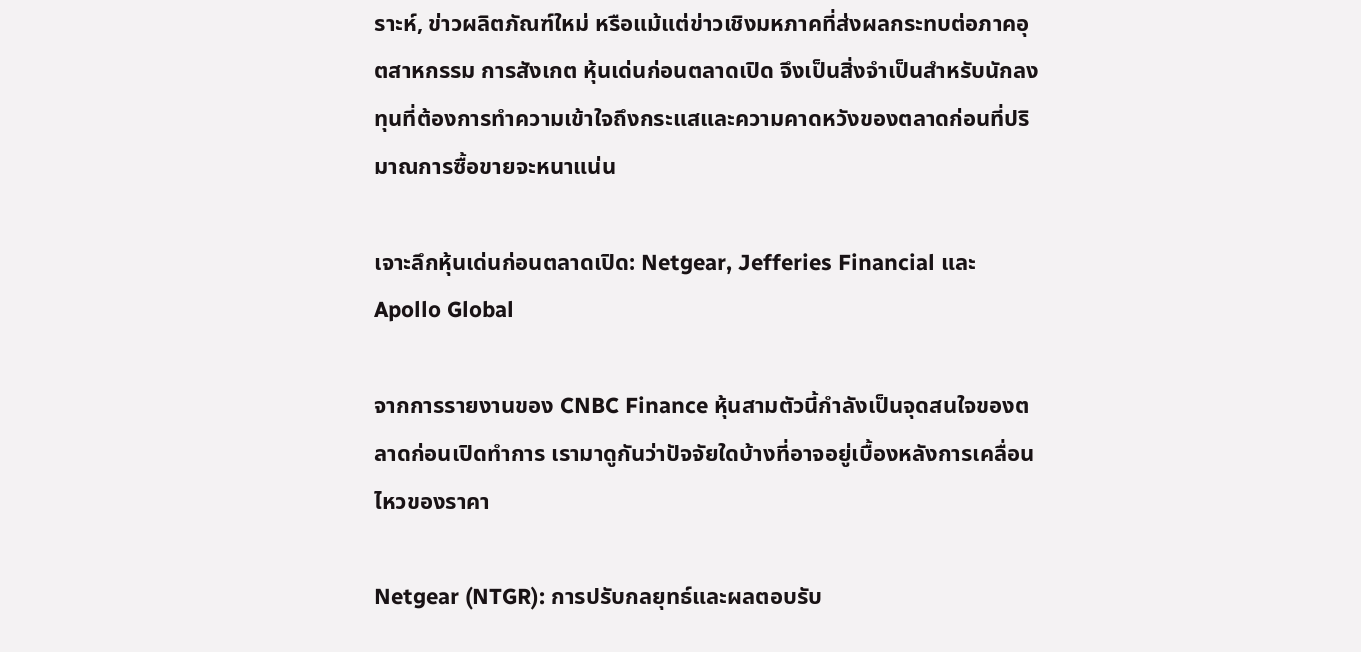ราะห์, ข่าวผลิตภัณฑ์ใหม่ หรือแม้แต่ข่าวเชิงมหภาคที่ส่งผลกระทบต่อภาคอุตสาหกรรม การสังเกต หุ้นเด่นก่อนตลาดเปิด จึงเป็นสิ่งจำเป็นสำหรับนักลงทุนที่ต้องการทำความเข้าใจถึงกระแสและความคาดหวังของตลาดก่อนที่ปริมาณการซื้อขายจะหนาแน่น

เจาะลึกหุ้นเด่นก่อนตลาดเปิด: Netgear, Jefferies Financial และ Apollo Global

จากการรายงานของ CNBC Finance หุ้นสามตัวนี้กำลังเป็นจุดสนใจของตลาดก่อนเปิดทำการ เรามาดูกันว่าปัจจัยใดบ้างที่อาจอยู่เบื้องหลังการเคลื่อนไหวของราคา

Netgear (NTGR): การปรับกลยุทธ์และผลตอบรับ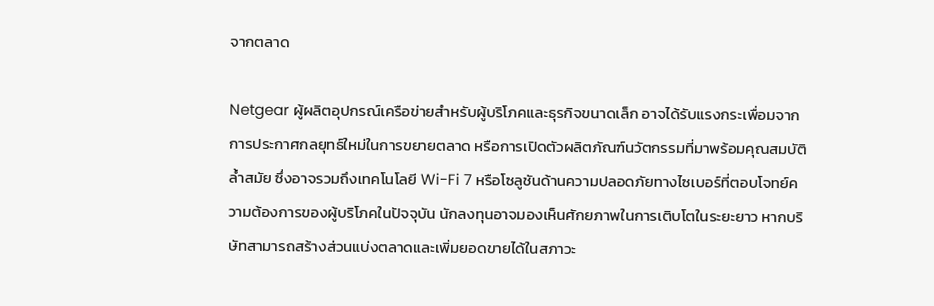จากตลาด

Netgear ผู้ผลิตอุปกรณ์เครือข่ายสำหรับผู้บริโภคและธุรกิจขนาดเล็ก อาจได้รับแรงกระเพื่อมจากการประกาศกลยุทธ์ใหม่ในการขยายตลาด หรือการเปิดตัวผลิตภัณฑ์นวัตกรรมที่มาพร้อมคุณสมบัติล้ำสมัย ซึ่งอาจรวมถึงเทคโนโลยี Wi-Fi 7 หรือโซลูชันด้านความปลอดภัยทางไซเบอร์ที่ตอบโจทย์ความต้องการของผู้บริโภคในปัจจุบัน นักลงทุนอาจมองเห็นศักยภาพในการเติบโตในระยะยาว หากบริษัทสามารถสร้างส่วนแบ่งตลาดและเพิ่มยอดขายได้ในสภาวะ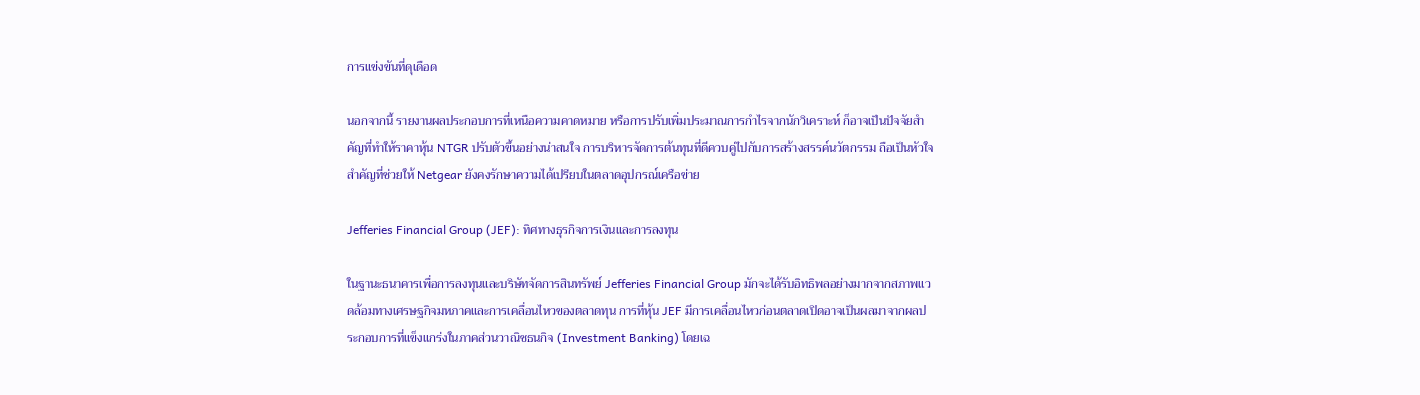การแข่งขันที่ดุเดือด

นอกจากนี้ รายงานผลประกอบการที่เหนือความคาดหมาย หรือการปรับเพิ่มประมาณการกำไรจากนักวิเคราะห์ ก็อาจเป็นปัจจัยสำคัญที่ทำให้ราคาหุ้น NTGR ปรับตัวขึ้นอย่างน่าสนใจ การบริหารจัดการต้นทุนที่ดีควบคู่ไปกับการสร้างสรรค์นวัตกรรม ถือเป็นหัวใจสำคัญที่ช่วยให้ Netgear ยังคงรักษาความได้เปรียบในตลาดอุปกรณ์เครือข่าย

Jefferies Financial Group (JEF): ทิศทางธุรกิจการเงินและการลงทุน

ในฐานะธนาคารเพื่อการลงทุนและบริษัทจัดการสินทรัพย์ Jefferies Financial Group มักจะได้รับอิทธิพลอย่างมากจากสภาพแวดล้อมทางเศรษฐกิจมหภาคและการเคลื่อนไหวของตลาดทุน การที่หุ้น JEF มีการเคลื่อนไหวก่อนตลาดเปิดอาจเป็นผลมาจากผลประกอบการที่แข็งแกร่งในภาคส่วนวาณิชธนกิจ (Investment Banking) โดยเฉ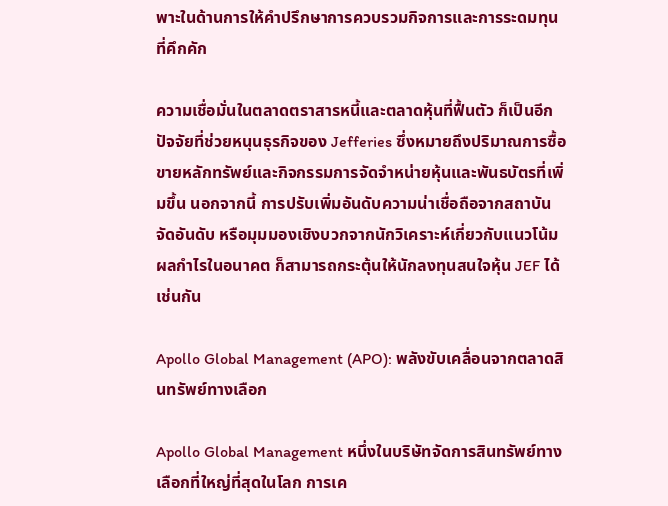พาะในด้านการให้คำปรึกษาการควบรวมกิจการและการระดมทุนที่คึกคัก

ความเชื่อมั่นในตลาดตราสารหนี้และตลาดหุ้นที่ฟื้นตัว ก็เป็นอีกปัจจัยที่ช่วยหนุนธุรกิจของ Jefferies ซึ่งหมายถึงปริมาณการซื้อขายหลักทรัพย์และกิจกรรมการจัดจำหน่ายหุ้นและพันธบัตรที่เพิ่มขึ้น นอกจากนี้ การปรับเพิ่มอันดับความน่าเชื่อถือจากสถาบันจัดอันดับ หรือมุมมองเชิงบวกจากนักวิเคราะห์เกี่ยวกับแนวโน้มผลกำไรในอนาคต ก็สามารถกระตุ้นให้นักลงทุนสนใจหุ้น JEF ได้เช่นกัน

Apollo Global Management (APO): พลังขับเคลื่อนจากตลาดสินทรัพย์ทางเลือก

Apollo Global Management หนึ่งในบริษัทจัดการสินทรัพย์ทางเลือกที่ใหญ่ที่สุดในโลก การเค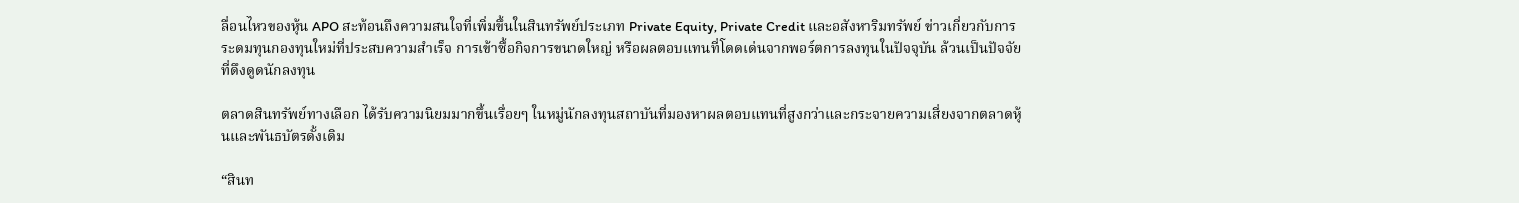ลื่อนไหวของหุ้น APO สะท้อนถึงความสนใจที่เพิ่มขึ้นในสินทรัพย์ประเภท Private Equity, Private Credit และอสังหาริมทรัพย์ ข่าวเกี่ยวกับการระดมทุนกองทุนใหม่ที่ประสบความสำเร็จ การเข้าซื้อกิจการขนาดใหญ่ หรือผลตอบแทนที่โดดเด่นจากพอร์ตการลงทุนในปัจจุบัน ล้วนเป็นปัจจัยที่ดึงดูดนักลงทุน

ตลาดสินทรัพย์ทางเลือก ได้รับความนิยมมากขึ้นเรื่อยๆ ในหมู่นักลงทุนสถาบันที่มองหาผลตอบแทนที่สูงกว่าและกระจายความเสี่ยงจากตลาดหุ้นและพันธบัตรดั้งเดิม

“สินท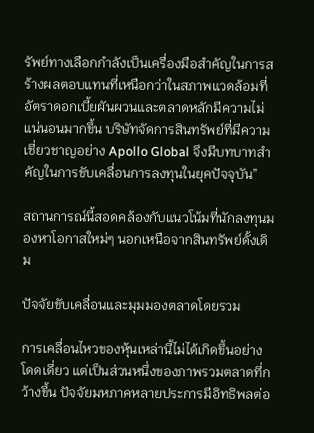รัพย์ทางเลือกกำลังเป็นเครื่องมือสำคัญในการสร้างผลตอบแทนที่เหนือกว่าในสภาพแวดล้อมที่อัตราดอกเบี้ยผันผวนและตลาดหลักมีความไม่แน่นอนมากขึ้น บริษัทจัดการสินทรัพย์ที่มีความเชี่ยวชาญอย่าง Apollo Global จึงมีบทบาทสำคัญในการขับเคลื่อนการลงทุนในยุคปัจจุบัน”

สถานการณ์นี้สอดคล้องกับแนวโน้มที่นักลงทุนมองหาโอกาสใหม่ๆ นอกเหนือจากสินทรัพย์ดั้งเดิม

ปัจจัยขับเคลื่อนและมุมมองตลาดโดยรวม

การเคลื่อนไหวของหุ้นเหล่านี้ไม่ได้เกิดขึ้นอย่างโดดเดี่ยว แต่เป็นส่วนหนึ่งของภาพรวมตลาดที่กว้างขึ้น ปัจจัยมหภาคหลายประการมีอิทธิพลต่อ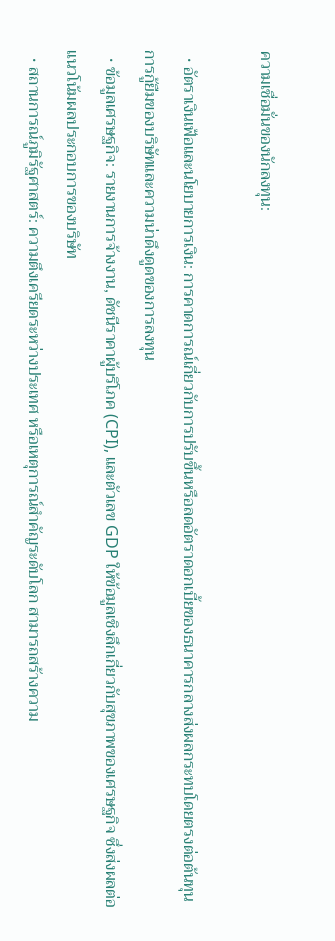ความเชื่อมั่นของนักลงทุน:

  • อัตราเงินเฟ้อและนโยบายการเงิน: การคาดการณ์เกี่ยวกับการปรับขึ้นหรือลดอัตราดอกเบี้ยของธนาคารกลางส่งผลกระทบโดยตรงต่อต้นทุนการกู้ยืมของบริษัทและความน่าดึงดูดของการลงทุน
  • ข้อมูลเศรษฐกิจ: รายงานการจ้างงาน, ดัชนีราคาผู้บริโภค (CPI), และตัวเลข GDP ให้ข้อมูลเชิงลึกเกี่ยวกับสุขภาพของเศรษฐกิจ ซึ่งส่งผลต่อแนวโน้มผลประกอบการของบริษัท
  • สถานการณ์ภูมิรัฐศาสตร์: ความตึงเครียดระหว่างประเทศ หรือเหตุการณ์สำคัญระดับโลก สามารถสร้างความ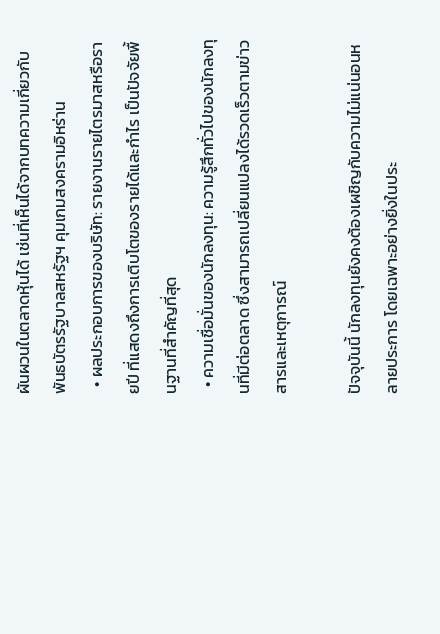ผันผวนในตลาดหุ้นได้ เช่นที่เห็นได้จากบทความเกี่ยวกับ พันธบัตรรัฐบาลสหรัฐฯ คุมเกมสงครามอิหร่าน
  • ผลประกอบการของบริษัท: รายงานรายไตรมาสหรือรายปี ที่แสดงถึงการเติบโตของรายได้และกำไร เป็นปัจจัยพื้นฐานที่สำคัญที่สุด
  • ความเชื่อมั่นของนักลงทุน: ความรู้สึกทั่วไปของนักลงทุนที่มีต่อตลาด ซึ่งสามารถเปลี่ยนแปลงได้รวดเร็วตามข่าวสารและเหตุการณ์

ปัจจุบันนี้ นักลงทุนยังคงต้องเผชิญกับความไม่แน่นอนหลายประการ โดยเฉพาะอย่างยิ่งในประ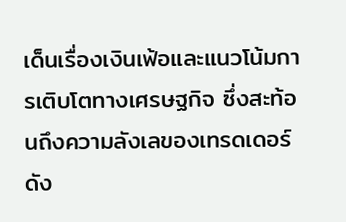เด็นเรื่องเงินเฟ้อและแนวโน้มการเติบโตทางเศรษฐกิจ ซึ่งสะท้อนถึงความลังเลของเทรดเดอร์ ดัง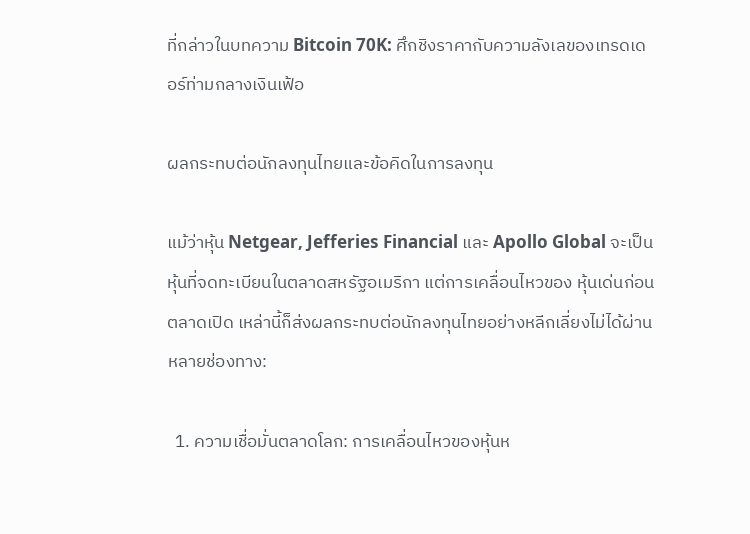ที่กล่าวในบทความ Bitcoin 70K: ศึกชิงราคากับความลังเลของเทรดเดอร์ท่ามกลางเงินเฟ้อ

ผลกระทบต่อนักลงทุนไทยและข้อคิดในการลงทุน

แม้ว่าหุ้น Netgear, Jefferies Financial และ Apollo Global จะเป็นหุ้นที่จดทะเบียนในตลาดสหรัฐอเมริกา แต่การเคลื่อนไหวของ หุ้นเด่นก่อนตลาดเปิด เหล่านี้ก็ส่งผลกระทบต่อนักลงทุนไทยอย่างหลีกเลี่ยงไม่ได้ผ่านหลายช่องทาง:

  1. ความเชื่อมั่นตลาดโลก: การเคลื่อนไหวของหุ้นห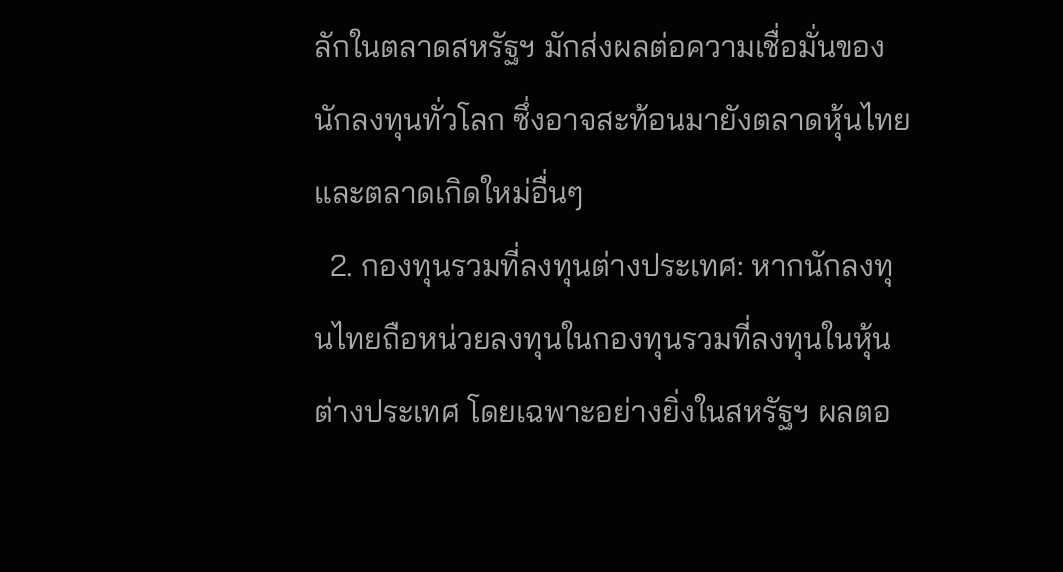ลักในตลาดสหรัฐฯ มักส่งผลต่อความเชื่อมั่นของนักลงทุนทั่วโลก ซึ่งอาจสะท้อนมายังตลาดหุ้นไทยและตลาดเกิดใหม่อื่นๆ
  2. กองทุนรวมที่ลงทุนต่างประเทศ: หากนักลงทุนไทยถือหน่วยลงทุนในกองทุนรวมที่ลงทุนในหุ้นต่างประเทศ โดยเฉพาะอย่างยิ่งในสหรัฐฯ ผลตอ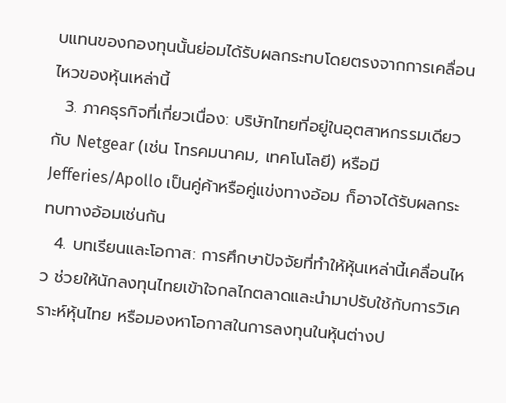บแทนของกองทุนนั้นย่อมได้รับผลกระทบโดยตรงจากการเคลื่อนไหวของหุ้นเหล่านี้
  3. ภาคธุรกิจที่เกี่ยวเนื่อง: บริษัทไทยที่อยู่ในอุตสาหกรรมเดียวกับ Netgear (เช่น โทรคมนาคม, เทคโนโลยี) หรือมี Jefferies/Apollo เป็นคู่ค้าหรือคู่แข่งทางอ้อม ก็อาจได้รับผลกระทบทางอ้อมเช่นกัน
  4. บทเรียนและโอกาส: การศึกษาปัจจัยที่ทำให้หุ้นเหล่านี้เคลื่อนไหว ช่วยให้นักลงทุนไทยเข้าใจกลไกตลาดและนำมาปรับใช้กับการวิเคราะห์หุ้นไทย หรือมองหาโอกาสในการลงทุนในหุ้นต่างป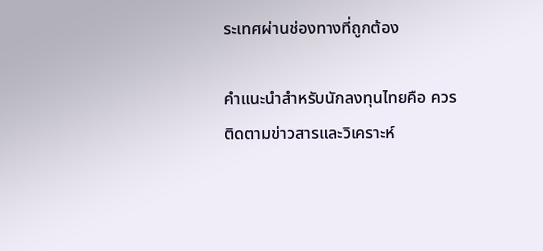ระเทศผ่านช่องทางที่ถูกต้อง

คำแนะนำสำหรับนักลงทุนไทยคือ ควรติดตามข่าวสารและวิเคราะห์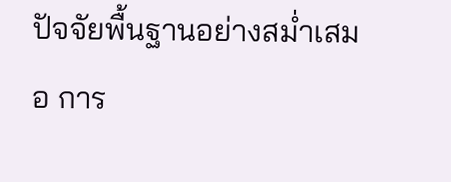ปัจจัยพื้นฐานอย่างสม่ำเสมอ การ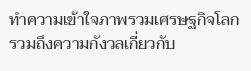ทำความเข้าใจภาพรวมเศรษฐกิจโลก รวมถึงความกังวลเกี่ยวกับ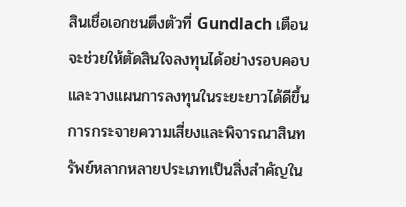สินเชื่อเอกชนตึงตัวที่ Gundlach เตือน จะช่วยให้ตัดสินใจลงทุนได้อย่างรอบคอบและวางแผนการลงทุนในระยะยาวได้ดีขึ้น การกระจายความเสี่ยงและพิจารณาสินทรัพย์หลากหลายประเภทเป็นสิ่งสำคัญใน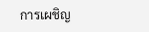การเผชิญ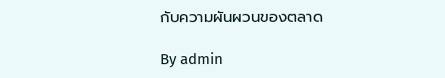กับความผันผวนของตลาด

By admin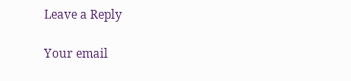Leave a Reply

Your email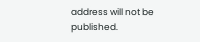address will not be published.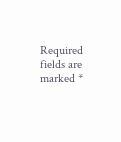Required fields are marked *